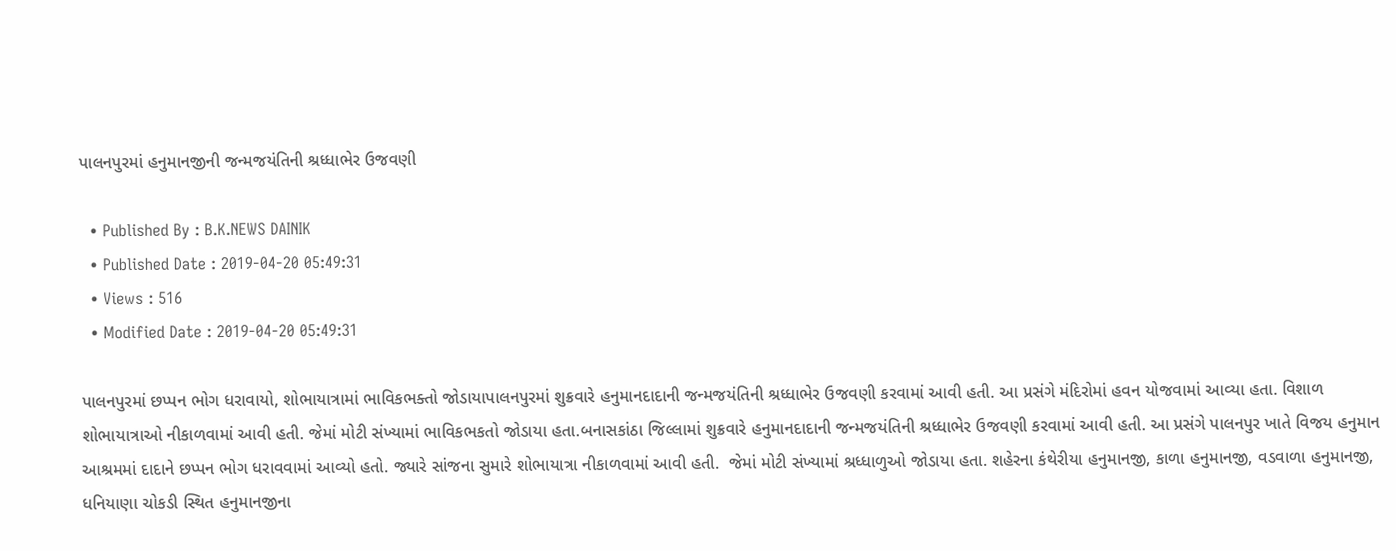પાલનપુરમાં હનુમાનજીની જન્મજયંતિની શ્રધ્ધાભેર ઉજવણી

  • Published By : B.K.NEWS DAINIK
  • Published Date : 2019-04-20 05:49:31
  • Views : 516
  • Modified Date : 2019-04-20 05:49:31

પાલનપુરમાં છપ્પન ભોગ ધરાવાયો, શોભાયાત્રામાં ભાવિકભક્તો જોડાયાપાલનપુરમાં શુક્રવારે હનુમાનદાદાની જન્મજયંતિની શ્રધ્ધાભેર ઉજવણી કરવામાં આવી હતી. આ પ્રસંગે મંદિરોમાં હવન યોજવામાં આવ્યા હતા. વિશાળ શોભાયાત્રાઓ નીકાળવામાં આવી હતી. જેમાં મોટી સંખ્યામાં ભાવિકભકતો જોડાયા હતા.બનાસકાંઠા જિલ્લામાં શુક્રવારે હનુમાનદાદાની જન્મજયંતિની શ્રધ્ધાભેર ઉજવણી કરવામાં આવી હતી. આ પ્રસંગે પાલનપુર ખાતે વિજય હનુમાન આશ્રમમાં દાદાને છપ્પન ભોગ ધરાવવામાં આવ્યો હતો. જ્યારે સાંજના સુમારે શોભાયાત્રા નીકાળવામાં આવી હતી.  જેમાં મોટી સંખ્યામાં શ્રધ્ધાળુઓ જોડાયા હતા. શહેરના કંથેરીયા હનુમાનજી, કાળા હનુમાનજી, વડવાળા હનુમાનજી, ધનિયાણા ચોકડી સ્થિત હનુમાનજીના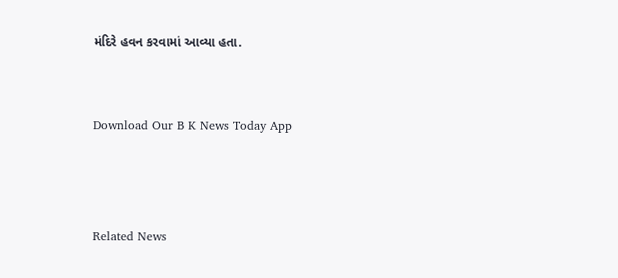મંદિરે હવન કરવામાં આવ્યા હતા.


Download Our B K News Today App



Related News